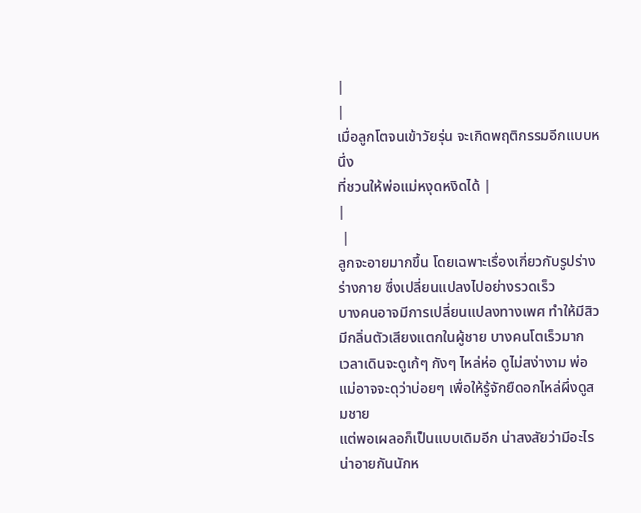|
|
เมื่อลูกโตจนเข้าวัยรุ่น จะเกิดพฤติกรรมอีกแบบหนึ่ง
ที่ชวนให้พ่อแม่หงุดหงิดได้ |
|
 |
ลูกจะอายมากขึ้น โดยเฉพาะเรื่องเกี่ยวกับรูปร่าง ร่างกาย ซึ่งเปลี่ยนแปลงไปอย่างรวดเร็ว
บางคนอาจมีการเปลี่ยนแปลงทางเพศ ทำให้มีสิว มีกลิ่นตัวเสียงแตกในผู้ชาย บางคนโตเร็วมาก
เวลาเดินจะดูเก้ๆ กังๆ ไหล่ห่อ ดูไม่สง่างาม พ่อแม่อาจจะดุว่าบ่อยๆ เพื่อให้รู้จักยืดอกไหล่ผึ่งดูสมชาย
แต่พอเผลอก็เป็นแบบเดิมอีก น่าสงสัยว่ามีอะไรน่าอายกันนักห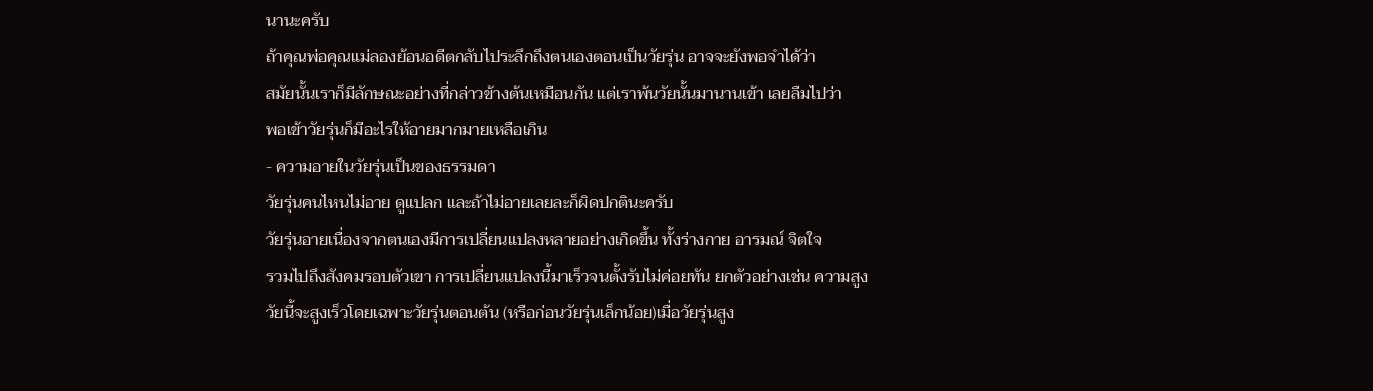นานะครับ
ถ้าคุณพ่อคุณแม่ลองย้อนอดีตกลับไประลึกถึงตนเองตอนเป็นวัยรุ่น อาจจะยังพอจำได้ว่า
สมัยนั้นเราก็มีลักษณะอย่างที่กล่าวข้างต้นเหมือนกัน แต่เราพ้นวัยนั้นมานานเข้า เลยลืมไปว่า
พอเข้าวัยรุ่นก็มีอะไรให้อายมากมายเหลือเกิน
- ความอายในวัยรุ่นเป็นของธรรมดา
วัยรุ่นคนไหนไม่อาย ดูแปลก และถ้าไม่อายเลยละก็ผิดปกตินะครับ
วัยรุ่นอายเนื่องจากตนเองมีการเปลี่ยนแปลงหลายอย่างเกิดขึ้น ทั้งร่างกาย อารมณ์ จิตใจ
รวมไปถึงสังคมรอบตัวเขา การเปลี่ยนแปลงนี้มาเร็วจนตั้งรับไม่ค่อยทัน ยกตัวอย่างเช่น ความสูง
วัยนี้จะสูงเร็วโดยเฉพาะวัยรุ่นตอนต้น (หรือก่อนวัยรุ่นเล็กน้อย)เมื่อวัยรุ่นสูง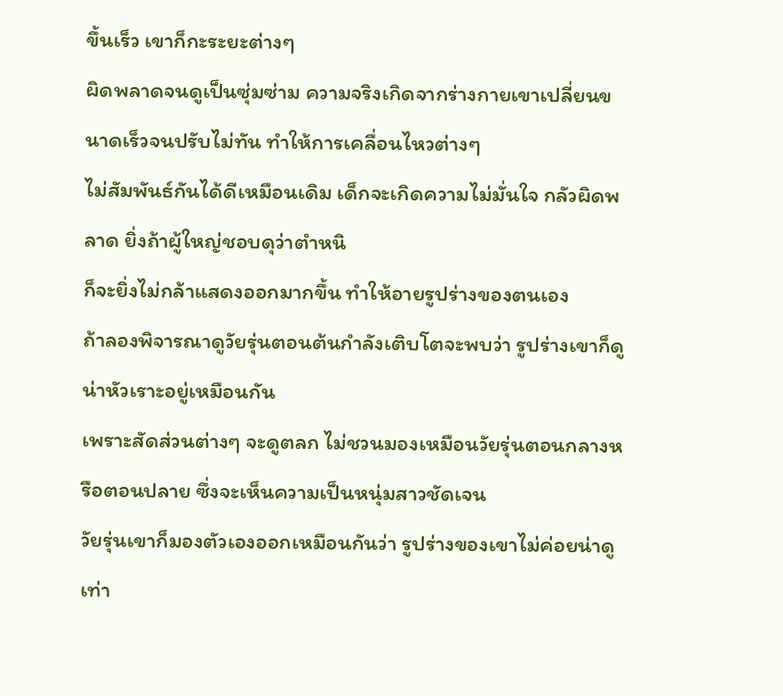ขึ้นเร็ว เขาก็กะระยะต่างๆ
ผิดพลาดจนดูเป็นซุ่มซ่าม ความจริงเกิดจากร่างกายเขาเปลี่ยนขนาดเร็วจนปรับไม่ทัน ทำให้การเคลื่อนไหวต่างๆ
ไม่สัมพันธ์กันได้ดีเหมือนเดิม เด็กจะเกิดความไม่มั่นใจ กลัวผิดพลาด ยิ่งถ้าผู้ใหญ่ชอบดุว่าตำหนิ
ก็จะยิ่งไม่กล้าแสดงออกมากขึ้น ทำให้อายรูปร่างของตนเอง
ถ้าลองพิจารณาดูวัยรุ่นตอนต้นกำลังเติบโตจะพบว่า รูปร่างเขาก็ดูน่าหัวเราะอยู่เหมือนกัน
เพราะสัดส่วนต่างๆ จะดูตลก ไม่ชวนมองเหมือนวัยรุ่นตอนกลางหรือตอนปลาย ซึ่งจะเห็นความเป็นหนุ่มสาวชัดเจน
วัยรุ่นเขาก็มองตัวเองออกเหมือนกันว่า รูปร่างของเขาไม่ค่อยน่าดูเท่า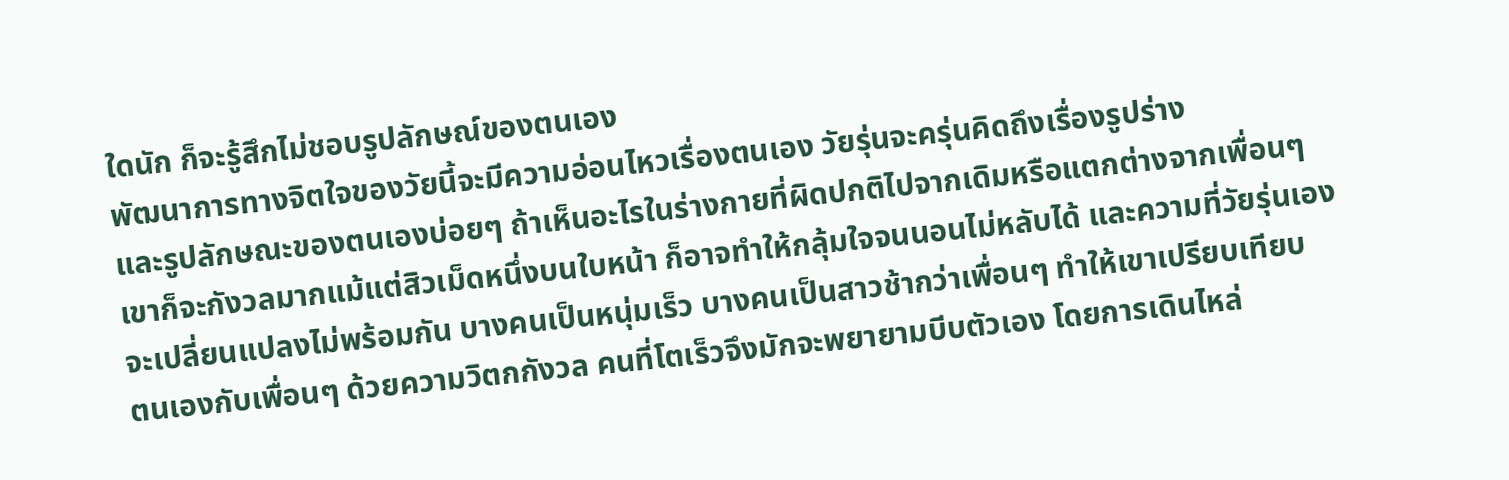ใดนัก ก็จะรู้สึกไม่ชอบรูปลักษณ์ของตนเอง
พัฒนาการทางจิตใจของวัยนี้จะมีความอ่อนไหวเรื่องตนเอง วัยรุ่นจะครุ่นคิดถึงเรื่องรูปร่าง
และรูปลักษณะของตนเองบ่อยๆ ถ้าเห็นอะไรในร่างกายที่ผิดปกติไปจากเดิมหรือแตกต่างจากเพื่อนๆ
เขาก็จะกังวลมากแม้แต่สิวเม็ดหนึ่งบนใบหน้า ก็อาจทำให้กลุ้มใจจนนอนไม่หลับได้ และความที่วัยรุ่นเอง
จะเปลี่ยนแปลงไม่พร้อมกัน บางคนเป็นหนุ่มเร็ว บางคนเป็นสาวช้ากว่าเพื่อนๆ ทำให้เขาเปรียบเทียบ
ตนเองกับเพื่อนๆ ด้วยความวิตกกังวล คนที่โตเร็วจึงมักจะพยายามบีบตัวเอง โดยการเดินไหล่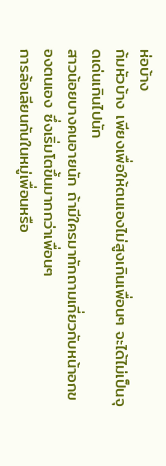ห่อบ้าง
ก้มหัวบ้าง เพียงเพื่อให้ตนเองไม่สูงเกินเพื่อนๆ จะได้ไม่เป็นจุดเด่นเกินไปนัก
สาวน้อยบางคนอายนัก ถ้ามีใครมาทักถามเกี่ยวกับหน้าอกของตนเอง ซึ่งเริ่มโตขึ้นมากกว่าเพื่อนๆ
การล้อเลียนกันในหมู่เพื่อนหรือ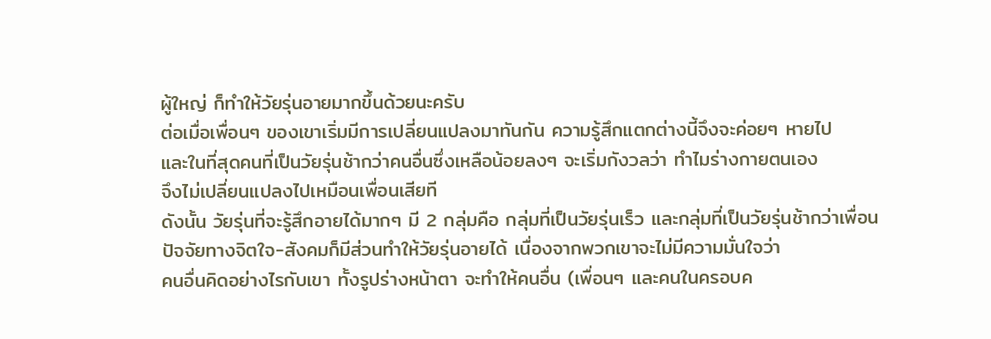ผู้ใหญ่ ก็ทำให้วัยรุ่นอายมากขึ้นด้วยนะครับ
ต่อเมื่อเพื่อนๆ ของเขาเริ่มมีการเปลี่ยนแปลงมาทันกัน ความรู้สึกแตกต่างนี้จึงจะค่อยๆ หายไป
และในที่สุดคนที่เป็นวัยรุ่นช้ากว่าคนอื่นซึ่งเหลือน้อยลงๆ จะเริ่มกังวลว่า ทำไมร่างกายตนเอง
จึงไม่เปลี่ยนแปลงไปเหมือนเพื่อนเสียที
ดังนั้น วัยรุ่นที่จะรู้สึกอายได้มากๆ มี 2 กลุ่มคือ กลุ่มที่เป็นวัยรุ่นเร็ว และกลุ่มที่เป็นวัยรุ่นช้ากว่าเพื่อน
ปัจจัยทางจิตใจ-สังคมก็มีส่วนทำให้วัยรุ่นอายได้ เนื่องจากพวกเขาจะไม่มีความมั่นใจว่า
คนอื่นคิดอย่างไรกับเขา ทั้งรูปร่างหน้าตา จะทำให้คนอื่น (เพื่อนๆ และคนในครอบค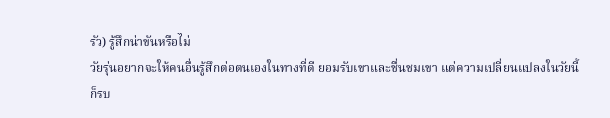รัว) รู้สึกน่าขันหรือไม่
วัยรุ่นอยากจะให้คนอื่นรู้สึกต่อตนเองในทางที่ดี ยอมรับเขาและชื่นชมเขา แต่ความเปลี่ยนแปลงในวัยนี้
ก็รบ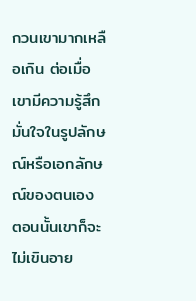กวนเขามากเหลือเกิน ต่อเมื่อเขามีความรู้สึกมั่นใจในรูปลักษณ์หรือเอกลักษณ์ของตนเอง
ตอนนั้นเขาก็จะไม่เขินอาย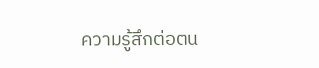ความรู้สึกต่อตน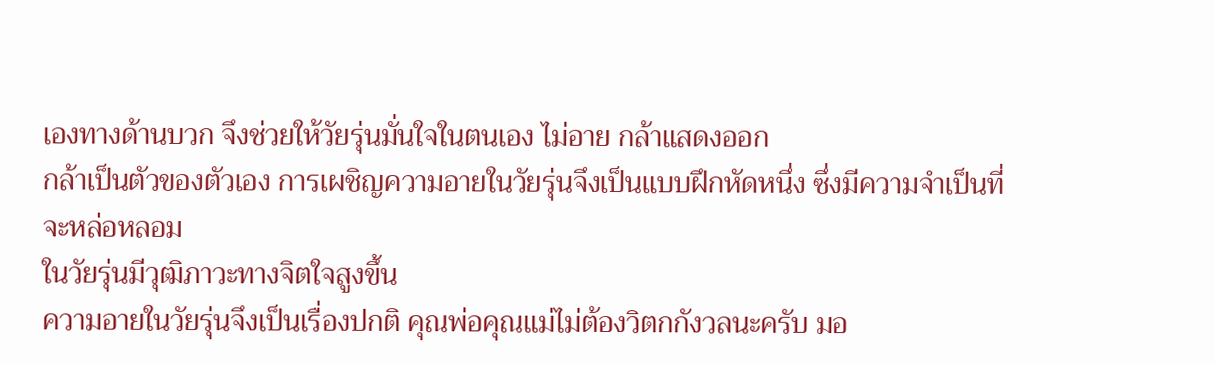เองทางด้านบวก จึงช่วยให้วัยรุ่นมั่นใจในตนเอง ไม่อาย กล้าแสดงออก
กล้าเป็นตัวของตัวเอง การเผชิญความอายในวัยรุ่นจึงเป็นแบบฝึกหัดหนึ่ง ซึ่งมีความจำเป็นที่จะหล่อหลอม
ในวัยรุ่นมีวุฒิภาวะทางจิตใจสูงขึ้น
ความอายในวัยรุ่นจึงเป็นเรื่องปกติ คุณพ่อคุณแม่ไม่ต้องวิตกกังวลนะครับ มอ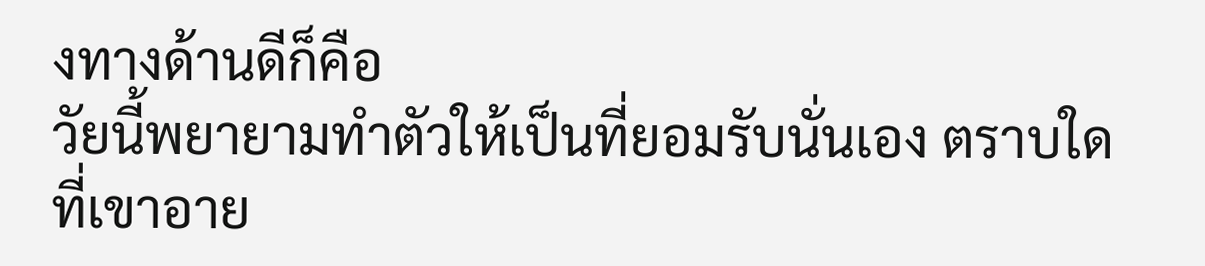งทางด้านดีก็คือ
วัยนี้พยายามทำตัวให้เป็นที่ยอมรับนั่นเอง ตราบใดที่เขาอาย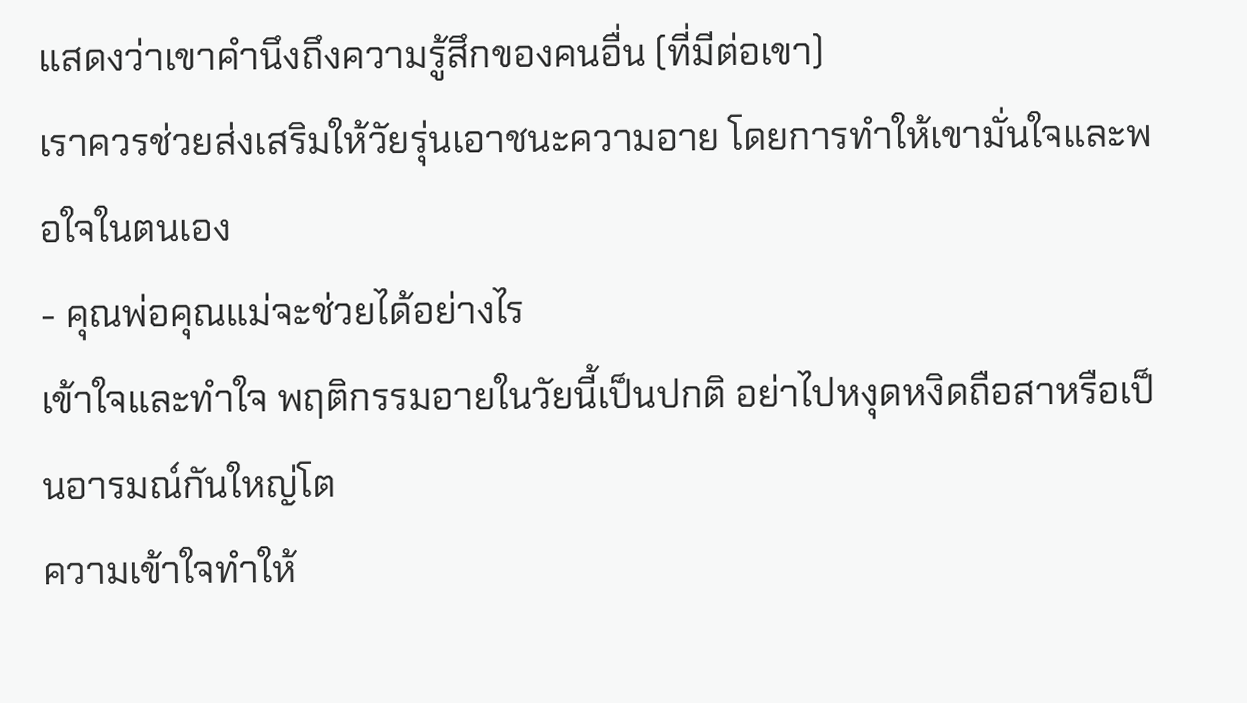แสดงว่าเขาคำนึงถึงความรู้สึกของคนอื่น (ที่มีต่อเขา)
เราควรช่วยส่งเสริมให้วัยรุ่นเอาชนะความอาย โดยการทำให้เขามั่นใจและพอใจในตนเอง
- คุณพ่อคุณแม่จะช่วยได้อย่างไร
เข้าใจและทำใจ พฤติกรรมอายในวัยนี้เป็นปกติ อย่าไปหงุดหงิดถือสาหรือเป็นอารมณ์กันใหญ่โต
ความเข้าใจทำให้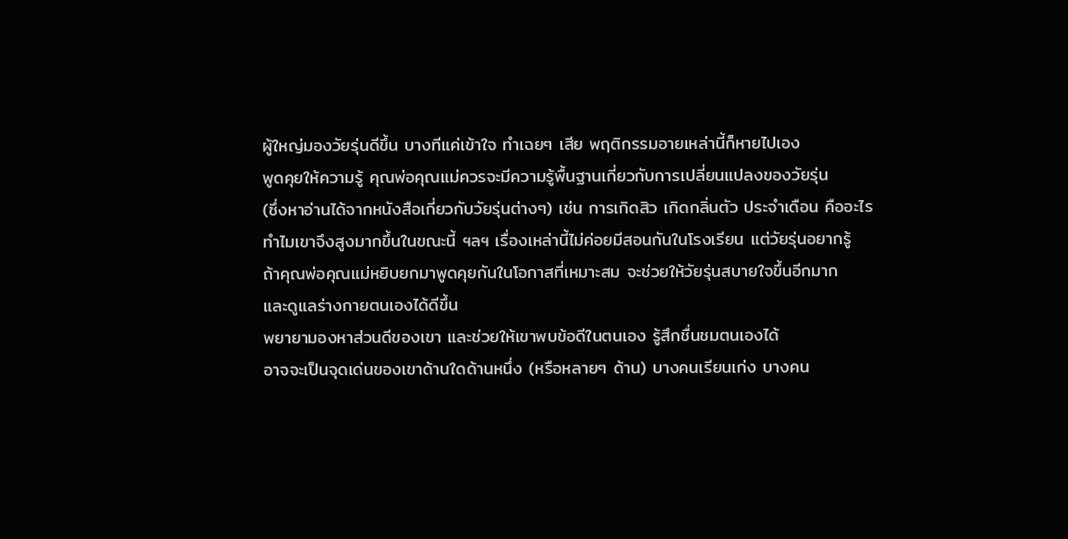ผู้ใหญ่มองวัยรุ่นดีขึ้น บางทีแค่เข้าใจ ทำเฉยๆ เสีย พฤติกรรมอายเหล่านี้ก็หายไปเอง
พูดคุยให้ความรู้ คุณพ่อคุณแม่ควรจะมีความรู้พื้นฐานเกี่ยวกับการเปลี่ยนแปลงของวัยรุ่น
(ซึ่งหาอ่านได้จากหนังสือเกี่ยวกับวัยรุ่นต่างๆ) เช่น การเกิดสิว เกิดกลิ่นตัว ประจำเดือน คืออะไร
ทำไมเขาจึงสูงมากขึ้นในขณะนี้ ฯลฯ เรื่องเหล่านี้ไม่ค่อยมีสอนกันในโรงเรียน แต่วัยรุ่นอยากรู้
ถ้าคุณพ่อคุณแม่หยิบยกมาพูดคุยกันในโอกาสที่เหมาะสม จะช่วยให้วัยรุ่นสบายใจขึ้นอีกมาก
และดูแลร่างกายตนเองได้ดีขึ้น
พยายามองหาส่วนดีของเขา และช่วยให้เขาพบข้อดีในตนเอง รู้สึกชื่นชมตนเองได้
อาจจะเป็นจุดเด่นของเขาด้านใดด้านหนึ่ง (หรือหลายๆ ด้าน) บางคนเรียนเก่ง บางคน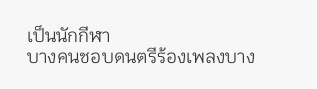เป็นนักกีฬา
บางคนชอบดนตรีร้องเพลงบาง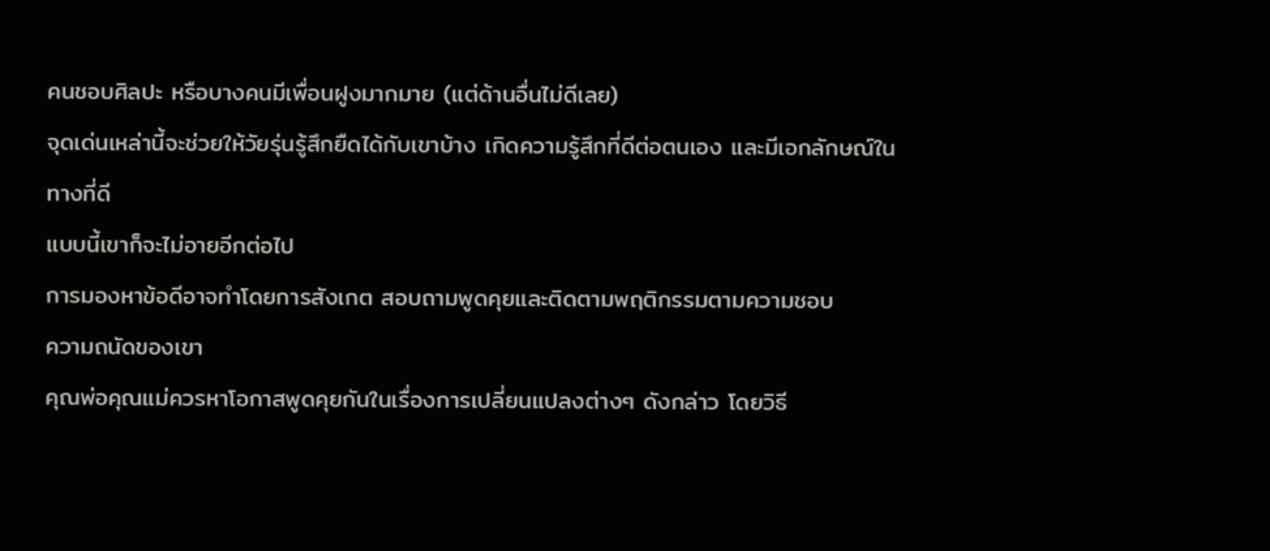คนชอบศิลปะ หรือบางคนมีเพื่อนฝูงมากมาย (แต่ด้านอื่นไม่ดีเลย)
จุดเด่นเหล่านี้จะช่วยให้วัยรุ่นรู้สึกยืดได้กับเขาบ้าง เกิดความรู้สึกที่ดีต่อตนเอง และมีเอกลักษณ์ในทางที่ดี
แบบนี้เขาก็จะไม่อายอีกต่อไป
การมองหาข้อดีอาจทำโดยการสังเกต สอบถามพูดคุยและติดตามพฤติกรรมตามความชอบ
ความถนัดของเขา
คุณพ่อคุณแม่ควรหาโอกาสพูดคุยกันในเรื่องการเปลี่ยนแปลงต่างๆ ดังกล่าว โดยวิธี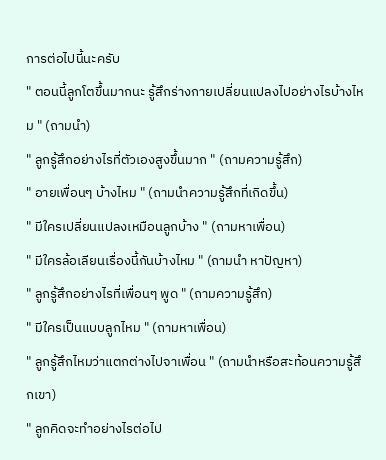การต่อไปนี้นะครับ
" ตอนนี้ลูกโตขึ้นมากนะ รู้สึกร่างกายเปลี่ยนแปลงไปอย่างไรบ้างไหม " (ถามนำ)
" ลูกรู้สึกอย่างไรที่ตัวเองสูงขึ้นมาก " (ถามความรู้สึก)
" อายเพื่อนๆ บ้างไหม " (ถามนำความรู้สึกที่เกิดขึ้น)
" มีใครเปลี่ยนแปลงเหมือนลูกบ้าง " (ถามหาเพื่อน)
" มีใครล้อเลียนเรื่องนี้กันบ้างไหม " (ถามนำ หาปัญหา)
" ลูกรู้สึกอย่างไรที่เพื่อนๆ พูด " (ถามความรู้สึก)
" มีใครเป็นแบบลูกไหม " (ถามหาเพื่อน)
" ลูกรู้สึกไหมว่าแตกต่างไปจาเพื่อน " (ถามนำหรือสะท้อนความรู้สึกเขา)
" ลูกคิดจะทำอย่างไรต่อไป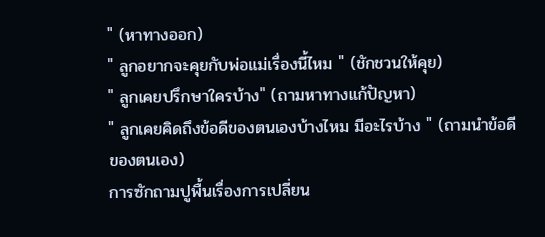" (หาทางออก)
" ลูกอยากจะคุยกับพ่อแม่เรื่องนี้ไหม " (ชักชวนให้คุย)
" ลูกเคยปรึกษาใครบ้าง" (ถามหาทางแก้ปัญหา)
" ลูกเคยคิดถึงข้อดีของตนเองบ้างไหม มีอะไรบ้าง " (ถามนำข้อดีของตนเอง)
การซักถามปูพื้นเรื่องการเปลี่ยน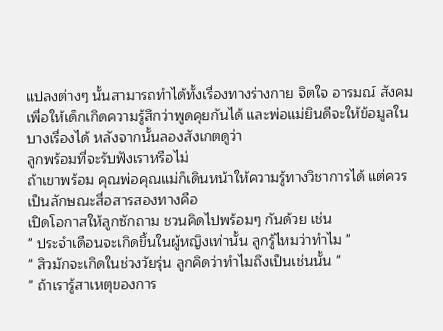แปลงต่างๆ นั้นสามารถทำได้ทั้งเรื่องทางร่างกาย จิตใจ อารมณ์ สังคม
เพื่อให้เด็กเกิดความรู้สึกว่าพูดคุยกันได้ และพ่อแม่ยินดีจะให้ข้อมูลในบางเรื่องได้ หลังจากนั้นลองสังเกตดูว่า
ลูกพร้อมที่จะรับฟังเราหรือไม่
ถ้าเขาพร้อม คุณพ่อคุณแม่ก็เดินหน้าให้ความรู้ทางวิชาการได้ แต่ควรเป็นลักษณะสื่อสารสองทางคือ
เปิดโอกาสให้ลูกซักถาม ชวนคิดไปพร้อมๆ กันด้วย เช่น
" ประจำเดือนจะเกิดขึ้นในผู้หญิงเท่านั้น ลูกรู้ไหมว่าทำไม "
" สิวมักจะเกิดในช่วงวัยรุ่น ลูกคิดว่าทำไมถึงเป็นเช่นนั้น "
" ถ้าเรารู้สาเหตุของการ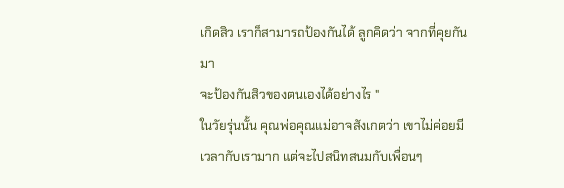เกิดสิว เราก็สามารถป้องกันได้ ลูกคิดว่า จากที่คุยกันมา
จะป้องกันสิวของตนเองได้อย่างไร "
ในวัยรุ่นนั้น คุณพ่อคุณแม่อาจสังเกตว่า เขาไม่ค่อยมีเวลากับเรามาก แต่จะไปสนิทสนมกับเพื่อนๆ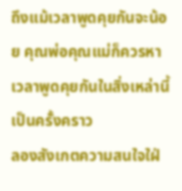ถึงแม้เวลาพูดคุยกันจะน้อย คุณพ่อคุณแม่ก็ควรหาเวลาพูดคุยกันในสิ่งเหล่านี้เป็นครั้งคราว
ลองสังเกตความสนใจใฝ่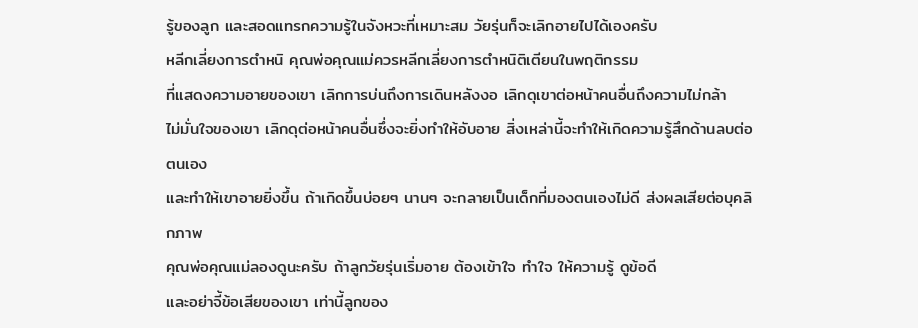รู้ของลูก และสอดแทรกความรู้ในจังหวะที่เหมาะสม วัยรุ่นก็จะเลิกอายไปได้เองครับ
หลีกเลี่ยงการตำหนิ คุณพ่อคุณแม่ควรหลีกเลี่ยงการตำหนิติเตียนในพฤติกรรม
ที่แสดงความอายของเขา เลิกการบ่นถึงการเดินหลังงอ เลิกดุเขาต่อหน้าคนอื่นถึงความไม่กล้า
ไม่มั่นใจของเขา เลิกดุต่อหน้าคนอื่นซึ่งจะยิ่งทำให้อับอาย สิ่งเหล่านี้จะทำให้เกิดความรู้สึกด้านลบต่อตนเอง
และทำให้เขาอายยิ่งขึ้น ถ้าเกิดขึ้นบ่อยๆ นานๆ จะกลายเป็นเด็กที่มองตนเองไม่ดี ส่งผลเสียต่อบุคลิกภาพ
คุณพ่อคุณแม่ลองดูนะครับ ถ้าลูกวัยรุ่นเริ่มอาย ต้องเข้าใจ ทำใจ ให้ความรู้ ดูข้อดี
และอย่าจี้ข้อเสียของเขา เท่านี้ลูกของ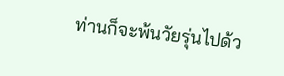ท่านก็จะพ้นวัยรุ่นไปด้ว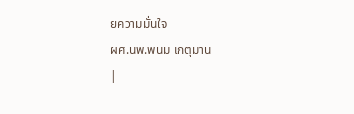ยความมั่นใจ
ผศ.นพ.พนม เกตุมาน
|